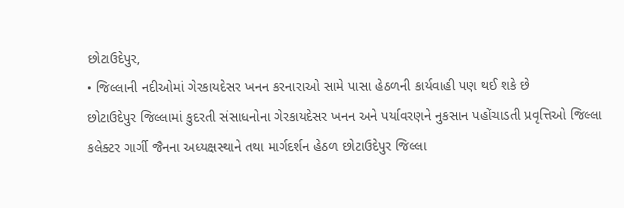છોટાઉદેપુર,
• જિલ્લાની નદીઓમાં ગેરકાયદેસર ખનન કરનારાઓ સામે પાસા હેઠળની કાર્યવાહી પણ થઈ શકે છે
છોટાઉદેપુર જિલ્લામાં કુદરતી સંસાધનોના ગેરકાયદેસર ખનન અને પર્યાવરણને નુકસાન પહોંચાડતી પ્રવૃત્તિઓ જિલ્લા કલેક્ટર ગાર્ગી જૈનના અધ્યક્ષસ્થાને તથા માર્ગદર્શન હેઠળ છોટાઉદેપુર જિલ્લા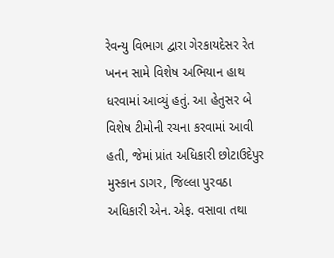રેવન્યુ વિભાગ દ્વારા ગેરકાયદેસર રેત ખનન સામે વિશેષ અભિયાન હાથ ધરવામાં આવ્યું હતું. આ હેતુસર બે વિશેષ ટીમોની રચના કરવામાં આવી હતી, જેમાં પ્રાંત અધિકારી છોટાઉદેપુર મુસ્કાન ડાગર, જિલ્લા પુરવઠા અધિકારી એન. એફ. વસાવા તથા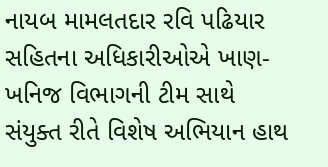નાયબ મામલતદાર રવિ પઢિયાર સહિતના અધિકારીઓએ ખાણ-ખનિજ વિભાગની ટીમ સાથે સંયુક્ત રીતે વિશેષ અભિયાન હાથ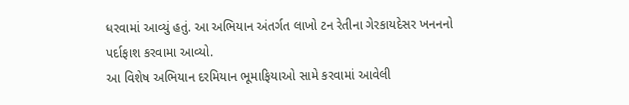ધરવામાં આવ્યું હતું. આ અભિયાન અંતર્ગત લાખો ટન રેતીના ગેરકાયદેસર ખનનનો પર્દાફાશ કરવામા આવ્યો.
આ વિશેષ અભિયાન દરમિયાન ભૂમાફિયાઓ સામે કરવામાં આવેલી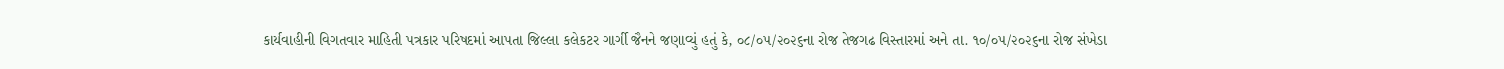કાર્યવાહીની વિગતવાર માહિતી પત્રકાર પરિષદમાં આપતા જિલ્લા કલેકટર ગાર્ગી જૈનને જણાવ્યું હતું કે, ૦૮/૦૫/૨૦૨૬ના રોજ તેજગઢ વિસ્તારમાં અને તા. ૧૦/૦૫/૨૦૨૬ના રોજ સંખેડા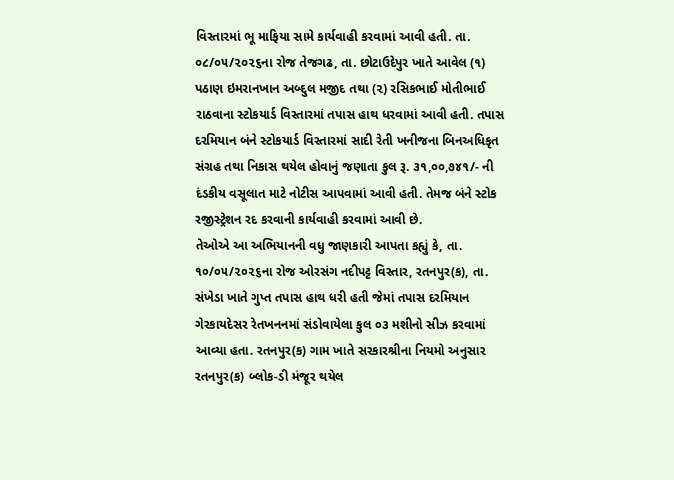વિસ્તારમાં ભૂ માફિયા સામે કાર્યવાહી કરવામાં આવી હતી. તા. ૦૮/૦૫/૨૦૨૬ના રોજ તેજગઢ, તા. છોટાઉદેપુર ખાતે આવેલ (૧) પઠાણ ઇમરાનખાન અબ્દુલ મજીદ તથા (૨) રસિકભાઈ મોતીભાઈ રાઠવાના સ્ટોકયાર્ડ વિસ્તારમાં તપાસ હાથ ધરવામાં આવી હતી. તપાસ દરમિયાન બંને સ્ટોકયાર્ડ વિસ્તારમાં સાદી રેતી ખનીજના બિનઅધિકૃત સંગ્રહ તથા નિકાસ થયેલ હોવાનું જણાતા કુલ રૂ. ૩૧,૦૦,૭૪૧/- ની દંડકીય વસૂલાત માટે નોટીસ આપવામાં આવી હતી. તેમજ બંને સ્ટોક રજીસ્ટ્રેશન રદ કરવાની કાર્યવાહી કરવામાં આવી છે.
તેઓએ આ અભિયાનની વધુ જાણકારી આપતા કહ્યું કે, તા. ૧૦/૦૫/૨૦૨૬ના રોજ ઓરસંગ નદીપટ્ટ વિસ્તાર, રતનપુર(ક), તા. સંખેડા ખાતે ગુપ્ત તપાસ હાથ ધરી હતી જેમાં તપાસ દરમિયાન ગેરકાયદેસર રેતખનનમાં સંડોવાયેલા કુલ ૦૩ મશીનો સીઝ કરવામાં આવ્યા હતા. રતનપુર(ક) ગામ ખાતે સરકારશ્રીના નિયમો અનુસાર રતનપુર(ક) બ્લોક-ડી મંજૂર થયેલ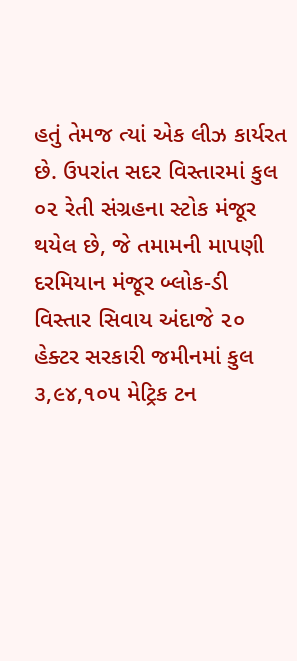હતું તેમજ ત્યાં એક લીઝ કાર્યરત છે. ઉપરાંત સદર વિસ્તારમાં કુલ ૦૨ રેતી સંગ્રહના સ્ટોક મંજૂર થયેલ છે, જે તમામની માપણી દરમિયાન મંજૂર બ્લોક-ડી વિસ્તાર સિવાય અંદાજે ૨૦ હેક્ટર સરકારી જમીનમાં કુલ ૩,૯૪,૧૦૫ મેટ્રિક ટન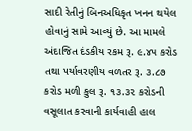સાદી રેતીનું બિનઅધિકૃત ખનન થયેલ હોવાનું સામે આવ્યું છે. આ મામલે અંદાજિત દંડકીય રકમ રૂ. ૯.૪૫ કરોડ તથા પર્યાવરણીય વળતર રૂ. ૩.૮૭ કરોડ મળી કુલ રૂ. ૧૩.૩૨ કરોડની વસૂલાત કરવાની કાર્યવાહી હાલ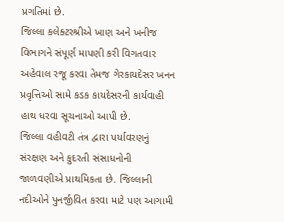પ્રગતિમાં છે.
જિલ્લા કલેક્ટરશ્રીએ ખાણ અને ખનીજ વિભાગને સંપૂર્ણ માપણી કરી વિગતવાર અહેવાલ રજૂ કરવા તેમજ ગેરકાયદેસર ખનન પ્રવૃત્તિઓ સામે કડક કાયદેસરની કાર્યવાહી હાથ ધરવા સૂચનાઓ આપી છે.
જિલ્લા વહીવટી તંત્ર દ્વારા પર્યાવરણનું સંરક્ષણ અને કુદરતી સંસાધનોની જાળવણીએ પ્રાથમિકતા છે. જિલ્લાની નદીઓને પુનર્જીવિત કરવા માટે પણ આગામી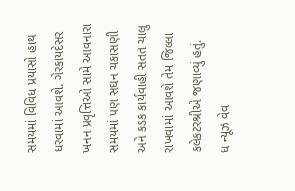સમયમાં વિવિધ પ્રયાસો હાથ ધરવામાં આવશે. ગેરકાયદેસર ખનન પ્રવૃત્તિઓ સામે આવનારા સમયમાં પણ સઘન ચકાસણી અને કડક કાર્યવાહી સતત ચાલુ રાખવામાં આવશે તેમ જિલ્લા કલેકટરશ્રીએ જણાવ્યું હતું.
ધ ન્યૂઝ વેવ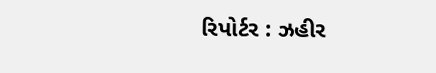રિપોર્ટર : ઝહીર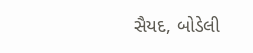સૈયદ, બોડેલી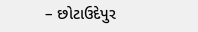– છોટાઉદેપુર